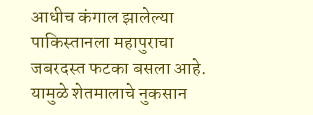आधीच कंगाल झालेल्या पाकिस्तानला महापुराचा जबरदस्त फटका बसला आहे. यामुळे शेतमालाचे नुकसान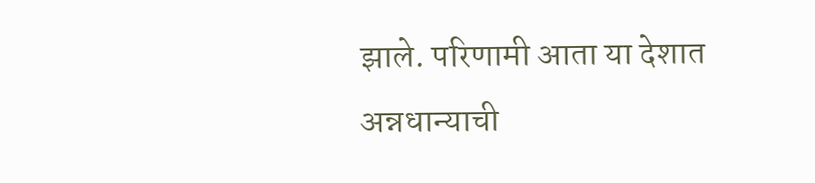झाले. परिणामी आता या देशात अन्नधान्याची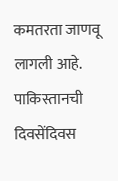कमतरता जाणवू लागली आहे. पाकिस्तानची दिवसेंदिवस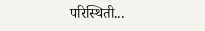परिस्थिती...